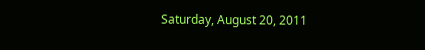Saturday, August 20, 2011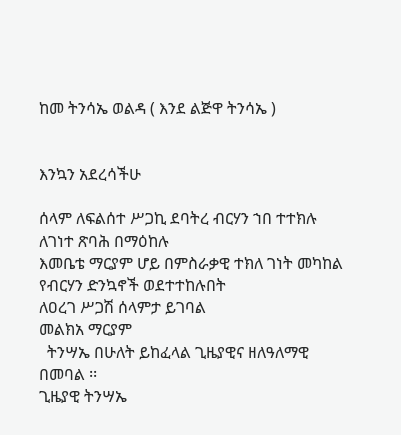ከመ ትንሳኤ ወልዳ ( እንደ ልጅዋ ትንሳኤ )


እንኳን አደረሳችሁ

ሰላም ለፍልሰተ ሥጋኪ ደባትረ ብርሃን ኀበ ተተክሉ
ለገነተ ጽባሕ በማዕከሉ
እመቤቴ ማርያም ሆይ በምስራቃዊ ተክለ ገነት መካከል የብርሃን ድንኳኖች ወደተተከሉበት
ለዐረገ ሥጋሽ ሰላምታ ይገባል
መልክአ ማርያም
  ትንሣኤ በሁለት ይከፈላል ጊዜያዊና ዘለዓለማዊ በመባል ፡፡
ጊዜያዊ ትንሣኤ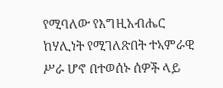የሚባለው የእግዚአብሔር ከሃሊነት የሚገለጽበት ተኣምራዊ ሥራ ሆኖ በተወሰኑ ሰዎች ላይ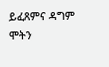ይፈጸምና ዳግም ሞትን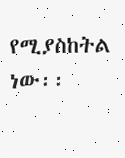የሚያስከትል ነው፡፡